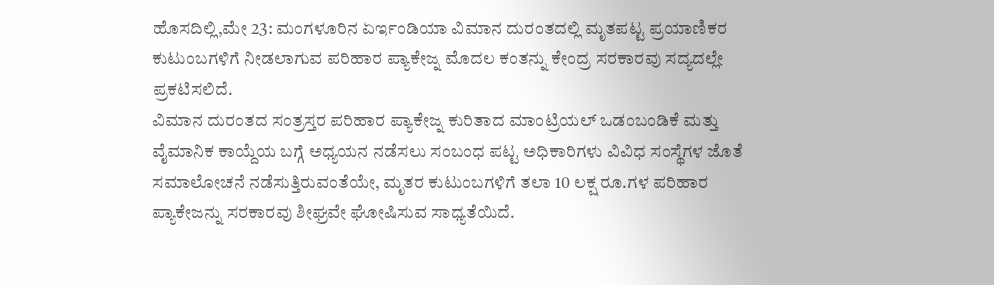ಹೊಸದಿಲ್ಲಿ,ಮೇ 23: ಮಂಗಳೂರಿನ ಏರ್ಇಂಡಿಯಾ ವಿಮಾನ ದುರಂತದಲ್ಲಿ ಮೃತಪಟ್ಟ ಪ್ರಯಾಣಿಕರ ಕುಟುಂಬಗಳಿಗೆ ನೀಡಲಾಗುವ ಪರಿಹಾರ ಪ್ಯಾಕೇಜ್ನ ಮೊದಲ ಕಂತನ್ನು ಕೇಂದ್ರ ಸರಕಾರವು ಸದ್ಯದಲ್ಲೇ ಪ್ರಕಟಿಸಲಿದೆ.
ವಿಮಾನ ದುರಂತದ ಸಂತ್ರಸ್ತರ ಪರಿಹಾರ ಪ್ಯಾಕೇಜ್ನ ಕುರಿತಾದ ಮಾಂಟ್ರಿಯಲ್ ಒಡಂಬಂಡಿಕೆ ಮತ್ತು ವೈಮಾನಿಕ ಕಾಯ್ದೆಯ ಬಗ್ಗೆ ಅಧ್ಯಯನ ನಡೆಸಲು ಸಂಬಂಧ ಪಟ್ಟ ಅಧಿಕಾರಿಗಳು ವಿವಿಧ ಸಂಸ್ಥೆಗಳ ಜೊತೆ ಸಮಾಲೋಚನೆ ನಡೆಸುತ್ತಿರುವಂತೆಯೇ, ಮೃತರ ಕುಟುಂಬಗಳಿಗೆ ತಲಾ 10 ಲಕ್ಷ ರೂ.ಗಳ ಪರಿಹಾರ ಪ್ಯಾಕೇಜನ್ನು ಸರಕಾರವು ಶೀಘ್ರವೇ ಘೋಷಿಸುವ ಸಾಧ್ಯತೆಯಿದೆ.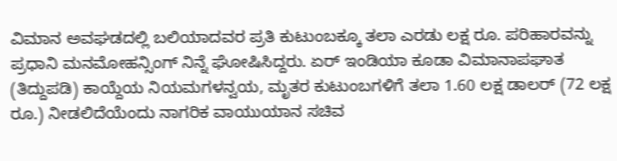ವಿಮಾನ ಅವಘಡದಲ್ಲಿ ಬಲಿಯಾದವರ ಪ್ರತಿ ಕುಟುಂಬಕ್ಕೂ ತಲಾ ಎರಡು ಲಕ್ಷ ರೂ. ಪರಿಹಾರವನ್ನು ಪ್ರಧಾನಿ ಮನಮೋಹನ್ಸಿಂಗ್ ನಿನ್ನೆ ಘೋಷಿಸಿದ್ದರು. ಏರ್ ಇಂಡಿಯಾ ಕೂಡಾ ವಿಮಾನಾಪಘಾತ (ತಿದ್ದುಪಡಿ) ಕಾಯ್ದೆಯ ನಿಯಮಗಳನ್ವಯ, ಮೃತರ ಕುಟುಂಬಗಳಿಗೆ ತಲಾ 1.60 ಲಕ್ಷ ಡಾಲರ್ (72 ಲಕ್ಷ ರೂ.) ನೀಡಲಿದೆಯೆಂದು ನಾಗರಿಕ ವಾಯುಯಾನ ಸಚಿವ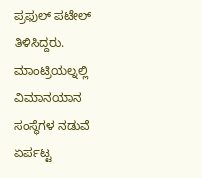ಪ್ರಫುಲ್ ಪಟೇಲ್ ತಿಳಿಸಿದ್ದರು.
ಮಾಂಟ್ರಿಯಲ್ನಲ್ಲಿ ವಿಮಾನಯಾನ ಸಂಸ್ಥೆಗಳ ನಡುವೆ ಏರ್ಪಟ್ಟ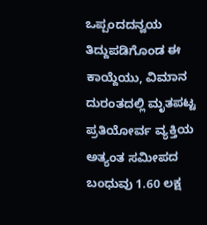ಒಪ್ಪಂದದನ್ವಯ ತಿದ್ದುಪಡಿಗೊಂಡ ಈ ಕಾಯ್ದೆಯು, ವಿಮಾನ ದುರಂತದಲ್ಲಿ ಮೃತಪಟ್ಟ ಪ್ರತಿಯೋರ್ವ ವ್ಯಕ್ತಿಯ ಅತ್ಯಂತ ಸಮೀಪದ ಬಂಧುವು 1.60 ಲಕ್ಷ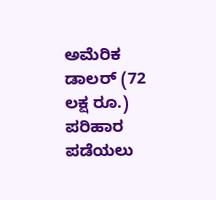ಅಮೆರಿಕ ಡಾಲರ್ (72 ಲಕ್ಷ ರೂ.) ಪರಿಹಾರ ಪಡೆಯಲು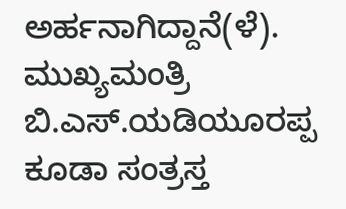ಅರ್ಹನಾಗಿದ್ದಾನೆ(ಳೆ).
ಮುಖ್ಯಮಂತ್ರಿ ಬಿ.ಎಸ್.ಯಡಿಯೂರಪ್ಪ ಕೂಡಾ ಸಂತ್ರಸ್ತ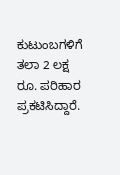ಕುಟುಂಬಗಳಿಗೆ ತಲಾ 2 ಲಕ್ಷ ರೂ. ಪರಿಹಾರ ಪ್ರಕಟಿಸಿದ್ದಾರೆ.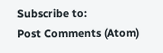Subscribe to:
Post Comments (Atom)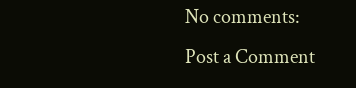No comments:
Post a Comment